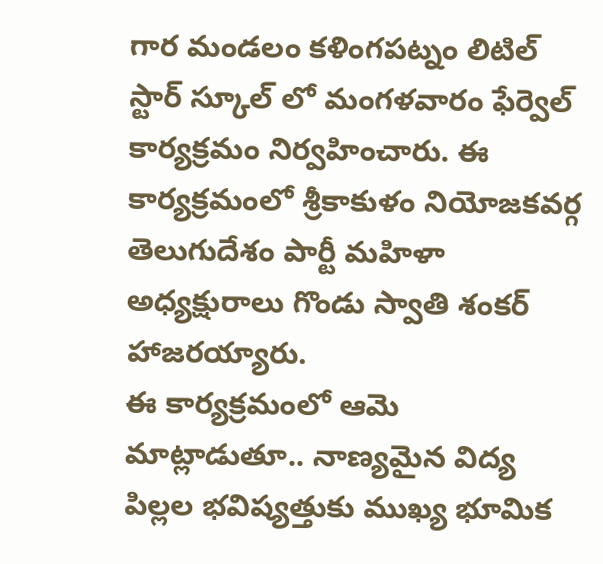గార మండలం కళింగపట్నం లిటిల్ స్టార్ స్కూల్ లో మంగళవారం ఫేర్వెల్ కార్యక్రమం నిర్వహించారు. ఈ కార్యక్రమంలో శ్రీకాకుళం నియోజకవర్గ తెలుగుదేశం పార్టీ మహిళా అధ్యక్షురాలు గొండు స్వాతి శంకర్ హాజరయ్యారు.
ఈ కార్యక్రమంలో ఆమె మాట్లాడుతూ.. నాణ్యమైన విద్య పిల్లల భవిష్యత్తుకు ముఖ్య భూమిక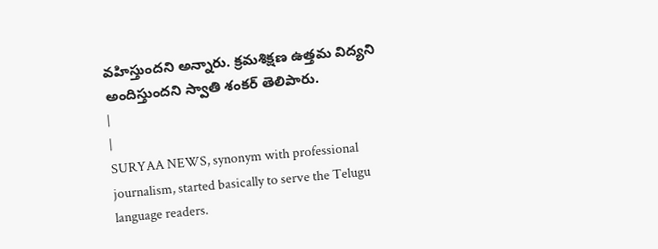వహిస్తుందని అన్నారు. క్రమశిక్షణ ఉత్తమ విద్యని అందిస్తుందని స్వాతి శంకర్ తెలిపారు.
|
|
SURYAA NEWS, synonym with professional journalism, started basically to serve the Telugu language readers.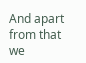And apart from that we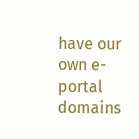have our own e-portal domains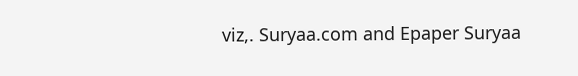viz,. Suryaa.com and Epaper Suryaa